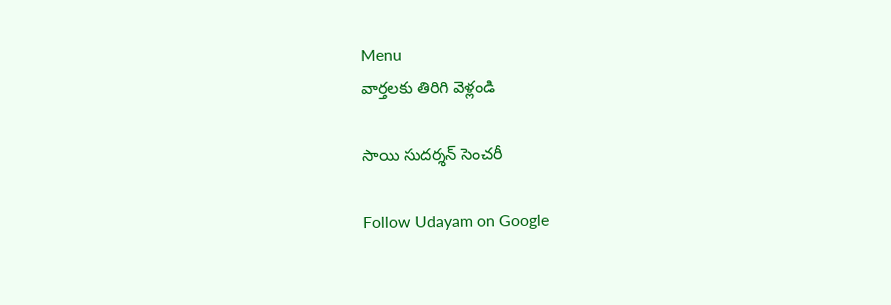Menu
వార్తలకు తిరిగి వెళ్లండి

సాయి సుదర్శన్‌ సెంచరీ

Follow Udayam on Google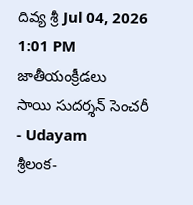దివ్య శ్రీ Jul 04, 2026 1:01 PM జాతీయంక్రీడలు
సాయి సుదర్శన్‌ సెంచరీ - Udayam
శ్రీలంక-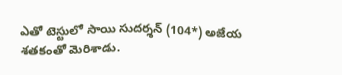ఎతో టెస్టులో సాయి సుదర్శన్‌ (104*) అజేయ శతకంతో మెరిశాడు.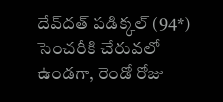దేవ్‌దత్‌ పడిక్కల్‌ (94*) సెంచరీకి చేరువలో ఉండగా, రెండో రోజు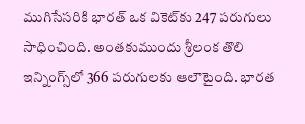ముగిసేసరికి భారత్‌ ఒక వికెట్‌కు 247 పరుగులు సాధించింది. అంతకుముందు శ్రీలంక తొలి ఇన్నింగ్స్‌లో 366 పరుగులకు ఆలౌటైంది. భారత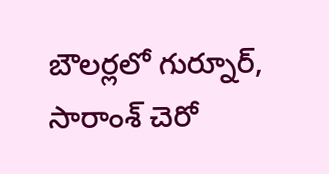బౌలర్లలో గుర్నూర్, సారాంశ్‌ చెరో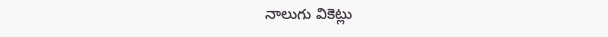నాలుగు వికెట్లు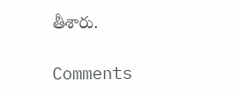తీశారు.

Comments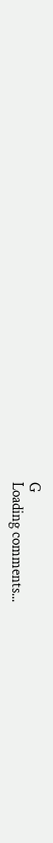G
Loading comments...